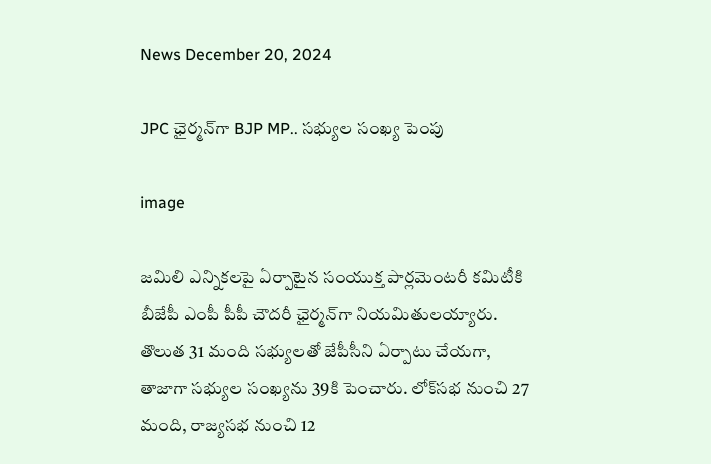News December 20, 2024

JPC ఛైర్మన్‌గా BJP MP.. సభ్యుల సంఖ్య పెంపు

image

జ‌మిలి ఎన్నిక‌ల‌పై ఏర్పాటైన సంయుక్త పార్ల‌మెంట‌రీ క‌మిటీకి బీజేపీ ఎంపీ పీపీ చౌద‌రీ ఛైర్మ‌న్‌గా నియ‌మితుల‌య్యారు. తొలుత 31 మంది స‌భ్యుల‌తో జేపీసీని ఏర్పాటు చేయగా, తాజాగా స‌భ్యుల సంఖ్య‌ను 39కి పెంచారు. లోక్‌స‌భ నుంచి 27 మంది, రాజ్య‌స‌భ నుంచి 12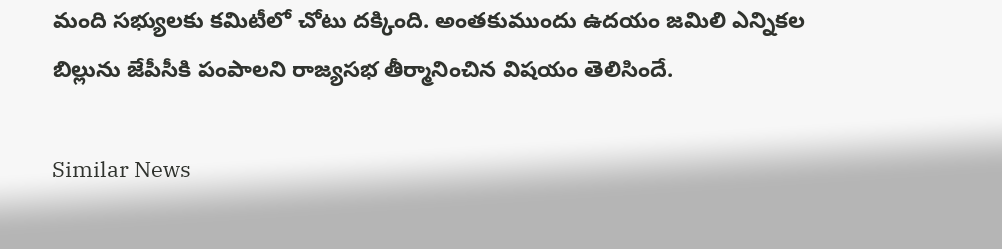మంది స‌భ్యుల‌కు క‌మిటీలో చోటు ద‌క్కింది. అంత‌కుముందు ఉద‌యం జ‌మిలి ఎన్నిక‌ల బిల్లును జేపీసీకి పంపాల‌ని రాజ్యసభ తీర్మానించిన విష‌యం తెలిసిందే.

Similar News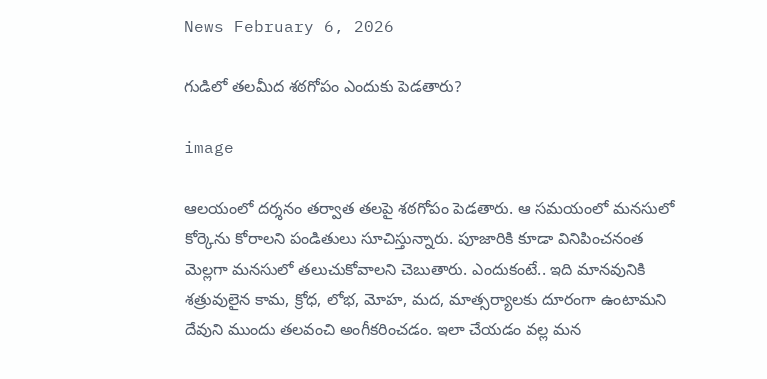News February 6, 2026

గుడిలో తలమీద శఠగోపం ఎందుకు పెడతారు?

image

ఆలయంలో దర్శనం తర్వాత తలపై శఠగోపం పెడతారు. ఆ సమయంలో మనసులో కోర్కెను కోరాలని పండితులు సూచిస్తున్నారు. పూజారికి కూడా వినిపించనంత మెల్లగా మనసులో తలుచుకోవాలని చెబుతారు. ఎందుకంటే.. ఇది మానవునికి శత్రువులైన కామ, క్రోధ, లోభ, మోహ, మద, మాత్సర్యాలకు దూరంగా ఉంటామని దేవుని ముందు తలవంచి అంగీకరించడం. ఇలా చేయడం వల్ల మన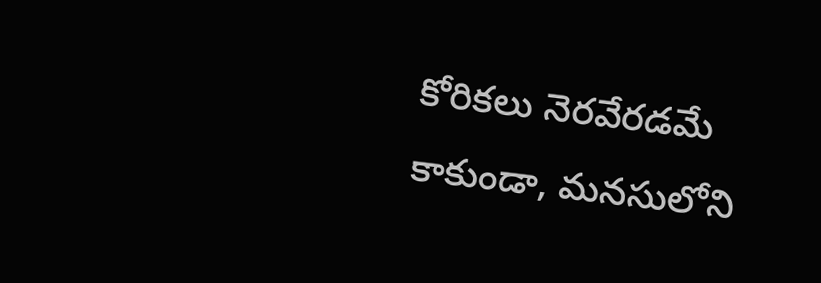కోరికలు నెరవేరడమే కాకుండా, మనసులోని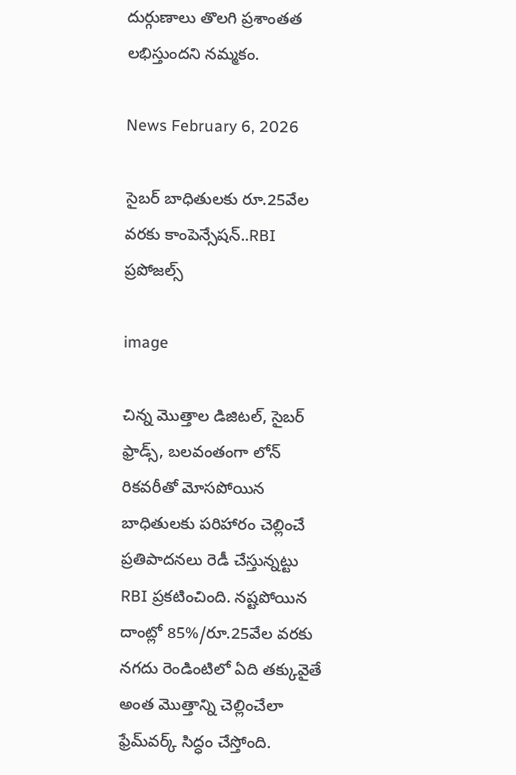దుర్గుణాలు తొలగి ప్రశాంతత లభిస్తుందని నమ్మకం.

News February 6, 2026

సైబర్ బాధితులకు రూ.25వేల వరకు కాంపెన్సేషన్..RBI ప్రపోజల్స్

image

చిన్న మొత్తాల డిజిటల్, సైబర్ ఫ్రాడ్స్, బలవంతంగా లోన్ రికవరీతో మోసపోయిన బాధితులకు పరిహారం చెల్లించే ప్రతిపాదనలు రెడీ చేస్తున్నట్టు RBI ప్రకటించింది. నష్టపోయిన దాంట్లో 85%/రూ.25వేల వరకు నగదు రెండింటిలో ఏది తక్కువైతే అంత మొత్తాన్ని చెల్లించేలా ఫ్రేమ్‌వర్క్ సిద్ధం చేస్తోంది.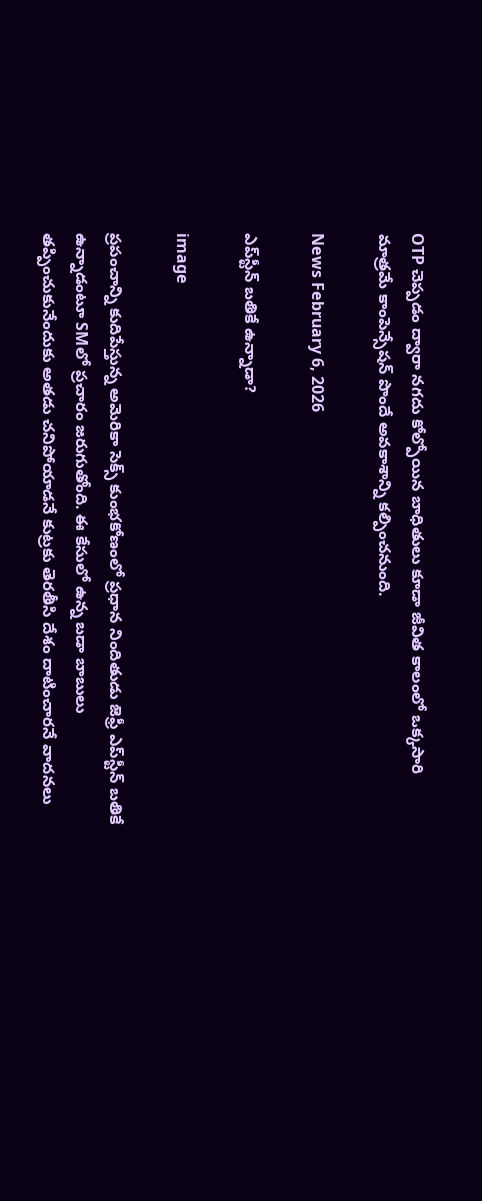OTP చెప్పడం ద్వారా నగదు కోల్పోయిన బాధితులు కూడా జీవిత కాలంలో ఒక్కసారి మాత్రమే కాంపెన్సేషన్ పొందే అవకాశాన్ని కల్పించనుంది.

News February 6, 2026

ఎప్‌స్టీన్ బతికే ఉన్నాడా?

image

ప్రపంచాన్ని కుదిపేస్తున్న అమెరికా సెక్స్ కుంభకోణంలో ప్రధాన నిందితుడు జెఫ్రీ ఎప్‌స్టీన్ బతికే ఉన్నాడంటూ SMలో ప్రచారం జరుగుతోంది. ఈ కేసులో ఉన్న బడా బాబులు తప్పించుకునేందుకు అతడు చనిపోయాడనే కుట్రకు తెరతీసి దేశం దాటించారనే వాదనలు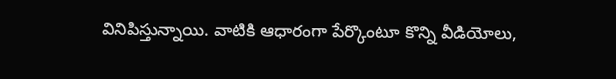వినిపిస్తున్నాయి. వాటికి ఆధారంగా పేర్కొంటూ కొన్ని వీడియోలు,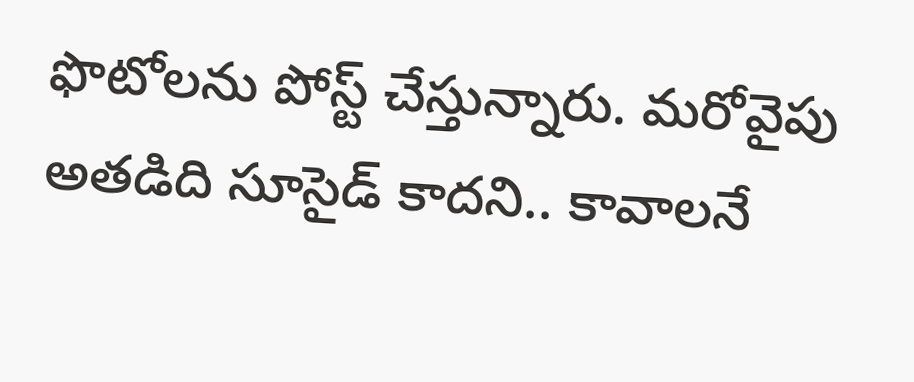ఫొటోలను పోస్ట్ చేస్తున్నారు. మరోవైపు అతడిది సూసైడ్ కాదని.. కావాలనే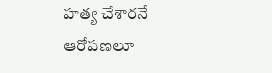హత్య చేశారనే ఆరోపణలూ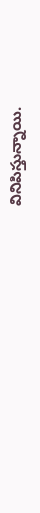వినిపిస్తున్నాయి.